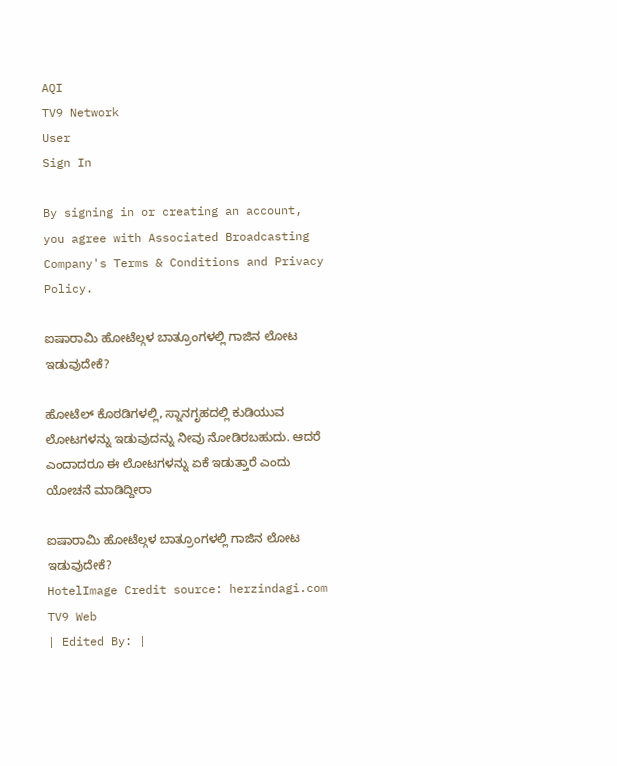AQI
TV9 Network
User
Sign In

By signing in or creating an account, you agree with Associated Broadcasting Company's Terms & Conditions and Privacy Policy.

ಐಷಾರಾಮಿ ಹೋಟೆಲ್ಗಳ ಬಾತ್ರೂಂಗಳಲ್ಲಿ ಗಾಜಿನ ಲೋಟ ಇಡುವುದೇಕೆ?

ಹೋಟೆಲ್ ಕೊಠಡಿಗಳಲ್ಲಿ, ಸ್ನಾನಗೃಹದಲ್ಲಿ ಕುಡಿಯುವ ಲೋಟಗಳನ್ನು ಇಡುವುದನ್ನು ನೀವು ನೋಡಿರಬಹುದು. ಆದರೆ ಎಂದಾದರೂ ಈ ಲೋಟಗಳನ್ನು ಏಕೆ ಇಡುತ್ತಾರೆ ಎಂದು ಯೋಚನೆ ಮಾಡಿದ್ದೀರಾ

ಐಷಾರಾಮಿ ಹೋಟೆಲ್ಗಳ ಬಾತ್ರೂಂಗಳಲ್ಲಿ ಗಾಜಿನ ಲೋಟ ಇಡುವುದೇಕೆ?
HotelImage Credit source: herzindagi.com
TV9 Web
| Edited By: |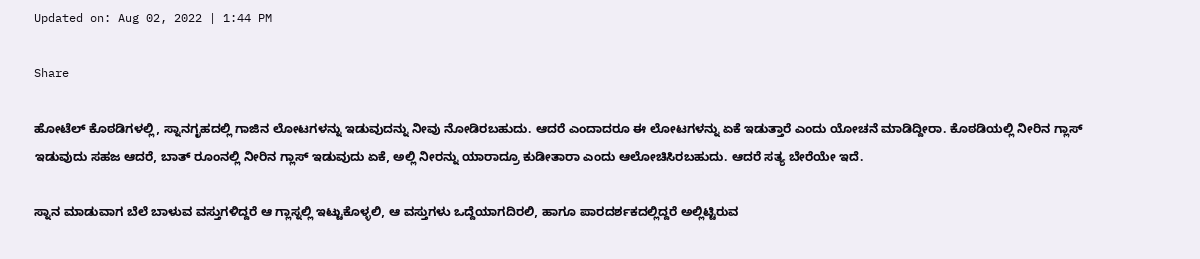Updated on: Aug 02, 2022 | 1:44 PM

Share

ಹೋಟೆಲ್ ಕೊಠಡಿಗಳಲ್ಲಿ, ಸ್ನಾನಗೃಹದಲ್ಲಿ ಗಾಜಿನ ಲೋಟಗಳನ್ನು ಇಡುವುದನ್ನು ನೀವು ನೋಡಿರಬಹುದು. ಆದರೆ ಎಂದಾದರೂ ಈ ಲೋಟಗಳನ್ನು ಏಕೆ ಇಡುತ್ತಾರೆ ಎಂದು ಯೋಚನೆ ಮಾಡಿದ್ದೀರಾ. ಕೊಠಡಿಯಲ್ಲಿ ನೀರಿನ ಗ್ಲಾಸ್ ಇಡುವುದು ಸಹಜ ಆದರೆ, ಬಾತ್ ರೂಂನಲ್ಲಿ ನೀರಿನ ಗ್ಲಾಸ್ ಇಡುವುದು ಏಕೆ, ಅಲ್ಲಿ ನೀರನ್ನು ಯಾರಾದ್ರೂ ಕುಡೀತಾರಾ ಎಂದು ಆಲೋಚಿಸಿರಬಹುದು. ಆದರೆ ಸತ್ಯ ಬೇರೆಯೇ ಇದೆ.

ಸ್ನಾನ ಮಾಡುವಾಗ ಬೆಲೆ ಬಾಳುವ ವಸ್ತುಗಳಿದ್ದರೆ ಆ ಗ್ಲಾಸ್ನಲ್ಲಿ ಇಟ್ಟುಕೊಳ್ಳಲಿ, ಆ ವಸ್ತುಗಳು ಒದ್ದೆಯಾಗದಿರಲಿ, ಹಾಗೂ ಪಾರದರ್ಶಕದಲ್ಲಿದ್ದರೆ ಅಲ್ಲಿಟ್ಟಿರುವ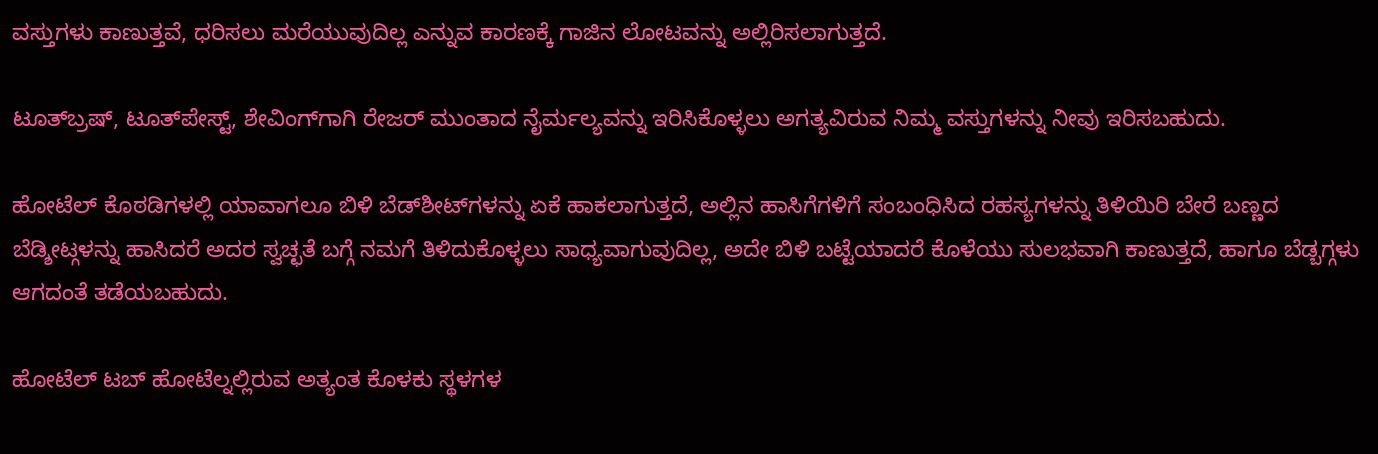ವಸ್ತುಗಳು ಕಾಣುತ್ತವೆ, ಧರಿಸಲು ಮರೆಯುವುದಿಲ್ಲ ಎನ್ನುವ ಕಾರಣಕ್ಕೆ ಗಾಜಿನ ಲೋಟವನ್ನು ಅಲ್ಲಿರಿಸಲಾಗುತ್ತದೆ.

ಟೂತ್‌ಬ್ರಷ್, ಟೂತ್‌ಪೇಸ್ಟ್, ಶೇವಿಂಗ್‌ಗಾಗಿ ರೇಜರ್ ಮುಂತಾದ ನೈರ್ಮಲ್ಯವನ್ನು ಇರಿಸಿಕೊಳ್ಳಲು ಅಗತ್ಯವಿರುವ ನಿಮ್ಮ ವಸ್ತುಗಳನ್ನು ನೀವು ಇರಿಸಬಹುದು.

ಹೋಟೆಲ್ ಕೊಠಡಿಗಳಲ್ಲಿ ಯಾವಾಗಲೂ ಬಿಳಿ ಬೆಡ್‌ಶೀಟ್‌ಗಳನ್ನು ಏಕೆ ಹಾಕಲಾಗುತ್ತದೆ, ಅಲ್ಲಿನ ಹಾಸಿಗೆಗಳಿಗೆ ಸಂಬಂಧಿಸಿದ ರಹಸ್ಯಗಳನ್ನು ತಿಳಿಯಿರಿ ಬೇರೆ ಬಣ್ಣದ ಬೆಡ್ಶೀಟ್ಗಳನ್ನು ಹಾಸಿದರೆ ಅದರ ಸ್ವಚ್ಛತೆ ಬಗ್ಗೆ ನಮಗೆ ತಿಳಿದುಕೊಳ್ಳಲು ಸಾಧ್ಯವಾಗುವುದಿಲ್ಲ, ಅದೇ ಬಿಳಿ ಬಟ್ಟೆಯಾದರೆ ಕೊಳೆಯು ಸುಲಭವಾಗಿ ಕಾಣುತ್ತದೆ, ಹಾಗೂ ಬೆಡ್ಬಗ್ಗಳು ಆಗದಂತೆ ತಡೆಯಬಹುದು.

ಹೋಟೆಲ್ ಟಬ್ ಹೋಟೆಲ್ನಲ್ಲಿರುವ ಅತ್ಯಂತ ಕೊಳಕು ಸ್ಥಳಗಳ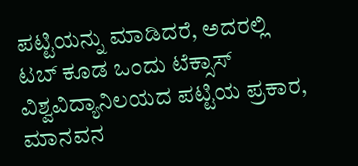ಪಟ್ಟಿಯನ್ನು ಮಾಡಿದರೆ, ಅದರಲ್ಲಿ ಟಬ್ ಕೂಡ ಒಂದು ಟೆಕ್ಸಾಸ್ ವಿಶ್ವವಿದ್ಯಾನಿಲಯದ ಪಟ್ಟಿಯ ಪ್ರಕಾರ, ಮಾನವನ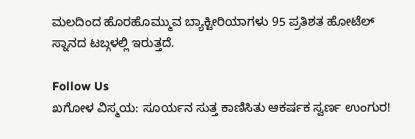ಮಲದಿಂದ ಹೊರಹೊಮ್ಮುವ ಬ್ಯಾಕ್ಟೀರಿಯಾಗಳು 95 ಪ್ರತಿಶತ ಹೋಟೆಲ್ ಸ್ನಾನದ ಟಬ್ಗಳಲ್ಲಿ ಇರುತ್ತದೆ.

Follow Us
ಖಗೋಳ ವಿಸ್ಮಯ: ಸೂರ್ಯನ ಸುತ್ತ ಕಾಣಿಸಿತು ಆಕರ್ಷಕ ಸ್ವರ್ಣ ಉಂಗುರ!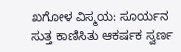ಖಗೋಳ ವಿಸ್ಮಯ: ಸೂರ್ಯನ ಸುತ್ತ ಕಾಣಿಸಿತು ಆಕರ್ಷಕ ಸ್ವರ್ಣ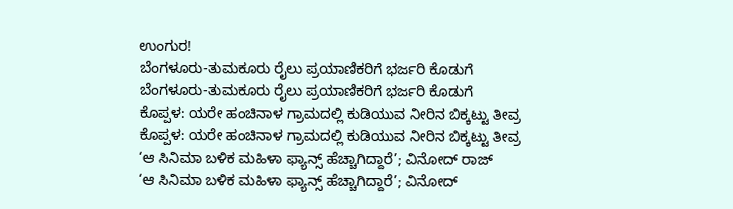ಉಂಗುರ!
ಬೆಂಗಳೂರು-ತುಮಕೂರು ರೈಲು ಪ್ರಯಾಣಿಕರಿಗೆ ಭರ್ಜರಿ ಕೊಡುಗೆ
ಬೆಂಗಳೂರು-ತುಮಕೂರು ರೈಲು ಪ್ರಯಾಣಿಕರಿಗೆ ಭರ್ಜರಿ ಕೊಡುಗೆ
ಕೊಪ್ಪಳ: ಯರೇ ಹಂಚಿನಾಳ ಗ್ರಾಮದಲ್ಲಿ ಕುಡಿಯುವ ನೀರಿನ ಬಿಕ್ಕಟ್ಟು ತೀವ್ರ
ಕೊಪ್ಪಳ: ಯರೇ ಹಂಚಿನಾಳ ಗ್ರಾಮದಲ್ಲಿ ಕುಡಿಯುವ ನೀರಿನ ಬಿಕ್ಕಟ್ಟು ತೀವ್ರ
‘ಆ ಸಿನಿಮಾ ಬಳಿಕ ಮಹಿಳಾ ಫ್ಯಾನ್ಸ್ ಹೆಚ್ಚಾಗಿದ್ದಾರೆ’; ವಿನೋದ್ ರಾಜ್
‘ಆ ಸಿನಿಮಾ ಬಳಿಕ ಮಹಿಳಾ ಫ್ಯಾನ್ಸ್ ಹೆಚ್ಚಾಗಿದ್ದಾರೆ’; ವಿನೋದ್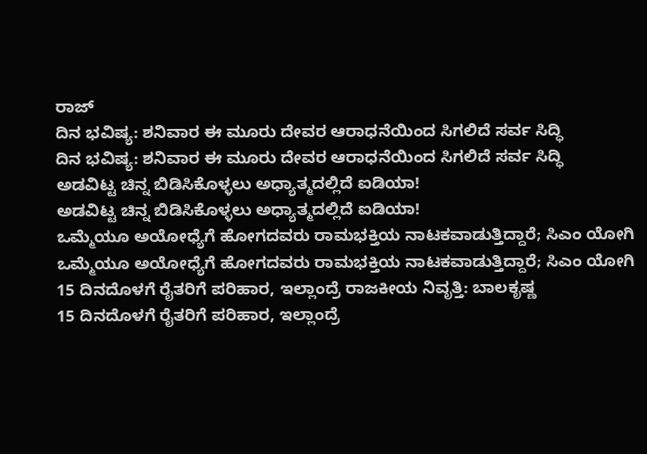ರಾಜ್
ದಿನ ಭವಿಷ್ಯ: ಶನಿವಾರ ಈ ಮೂರು ದೇವರ ಆರಾಧನೆಯಿಂದ ಸಿಗಲಿದೆ ಸರ್ವ ಸಿದ್ಧಿ
ದಿನ ಭವಿಷ್ಯ: ಶನಿವಾರ ಈ ಮೂರು ದೇವರ ಆರಾಧನೆಯಿಂದ ಸಿಗಲಿದೆ ಸರ್ವ ಸಿದ್ಧಿ
ಅಡವಿಟ್ಟ ಚಿನ್ನ ಬಿಡಿಸಿಕೊಳ್ಳಲು ಅಧ್ಯಾತ್ಮದಲ್ಲಿದೆ ಐಡಿಯಾ!
ಅಡವಿಟ್ಟ ಚಿನ್ನ ಬಿಡಿಸಿಕೊಳ್ಳಲು ಅಧ್ಯಾತ್ಮದಲ್ಲಿದೆ ಐಡಿಯಾ!
ಒಮ್ಮೆಯೂ ಅಯೋಧ್ಯೆಗೆ ಹೋಗದವರು ರಾಮಭಕ್ತಿಯ ನಾಟಕವಾಡುತ್ತಿದ್ದಾರೆ; ಸಿಎಂ ಯೋಗಿ
ಒಮ್ಮೆಯೂ ಅಯೋಧ್ಯೆಗೆ ಹೋಗದವರು ರಾಮಭಕ್ತಿಯ ನಾಟಕವಾಡುತ್ತಿದ್ದಾರೆ; ಸಿಎಂ ಯೋಗಿ
15 ದಿನದೊಳಗೆ ರೈತರಿಗೆ ಪರಿಹಾರ, ಇಲ್ಲಾಂದ್ರೆ ರಾಜಕೀಯ ನಿವೃತ್ತಿ: ಬಾಲಕೃಷ್ಣ
15 ದಿನದೊಳಗೆ ರೈತರಿಗೆ ಪರಿಹಾರ, ಇಲ್ಲಾಂದ್ರೆ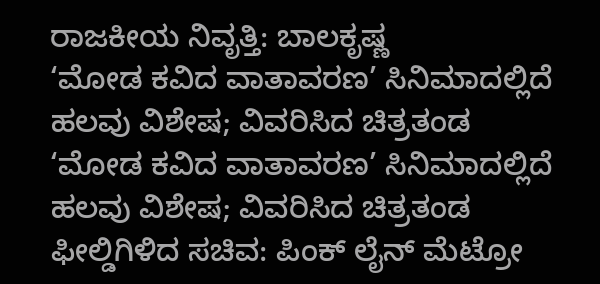ರಾಜಕೀಯ ನಿವೃತ್ತಿ: ಬಾಲಕೃಷ್ಣ
‘ಮೋಡ ಕವಿದ ವಾತಾವರಣ’ ಸಿನಿಮಾದಲ್ಲಿದೆ ಹಲವು ವಿಶೇಷ; ವಿವರಿಸಿದ ಚಿತ್ರತಂಡ
‘ಮೋಡ ಕವಿದ ವಾತಾವರಣ’ ಸಿನಿಮಾದಲ್ಲಿದೆ ಹಲವು ವಿಶೇಷ; ವಿವರಿಸಿದ ಚಿತ್ರತಂಡ
ಫೀಲ್ಡಿಗಿಳಿದ ಸಚಿವ: ಪಿಂಕ್ ಲೈನ್ ಮೆಟ್ರೋ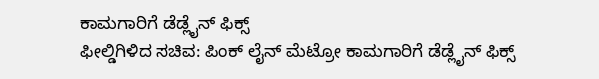ಕಾಮಗಾರಿಗೆ ಡೆಡ್ಲೈನ್ ಫಿಕ್ಸ್
ಫೀಲ್ಡಿಗಿಳಿದ ಸಚಿವ: ಪಿಂಕ್ ಲೈನ್ ಮೆಟ್ರೋ ಕಾಮಗಾರಿಗೆ ಡೆಡ್ಲೈನ್ ಫಿಕ್ಸ್